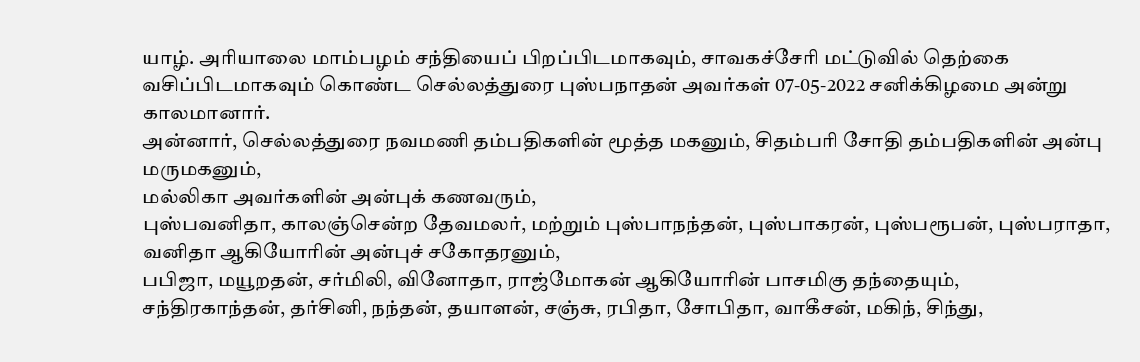யாழ். அரியாலை மாம்பழம் சந்தியைப் பிறப்பிடமாகவும், சாவகச்சேரி மட்டுவில் தெற்கை வசிப்பிடமாகவும் கொண்ட செல்லத்துரை புஸ்பநாதன் அவர்கள் 07-05-2022 சனிக்கிழமை அன்று காலமானார்.
அன்னார், செல்லத்துரை நவமணி தம்பதிகளின் மூத்த மகனும், சிதம்பரி சோதி தம்பதிகளின் அன்பு மருமகனும்,
மல்லிகா அவர்களின் அன்புக் கணவரும்,
புஸ்பவனிதா, காலஞ்சென்ற தேவமலர், மற்றும் புஸ்பாநந்தன், புஸ்பாகரன், புஸ்பரூபன், புஸ்பராதா, வனிதா ஆகியோரின் அன்புச் சகோதரனும்,
பபிஜா, மயூறதன், சர்மிலி, வினோதா, ராஜ்மோகன் ஆகியோரின் பாசமிகு தந்தையும்,
சந்திரகாந்தன், தர்சினி, நந்தன், தயாளன், சஞ்சு, ரபிதா, சோபிதா, வாகீசன், மகிந், சிந்து,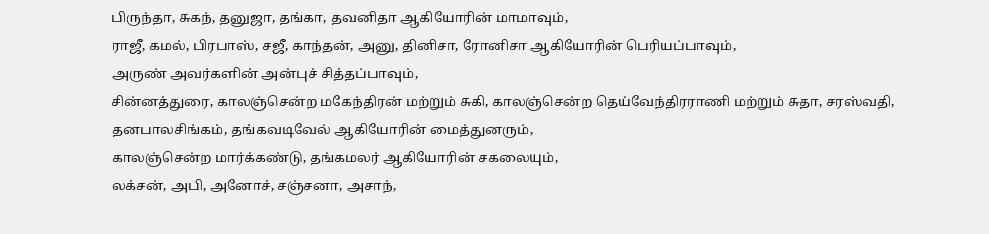பிருந்தா, சுகந், தனுஜா, தங்கா, தவனிதா ஆகியோரின் மாமாவும்,
ராஜீ, கமல், பிரபாஸ், சஜீ, காந்தன், அனு, தினிசா, ரோனிசா ஆகியோரின் பெரியப்பாவும்,
அருண் அவர்களின் அன்புச் சித்தப்பாவும்,
சின்னத்துரை, காலஞ்சென்ற மகேந்திரன் மற்றும் சுகி, காலஞ்சென்ற தெய்வேந்திரராணி மற்றும் சுதா, சரஸ்வதி, தனபாலசிங்கம், தங்கவடிவேல் ஆகியோரின் மைத்துனரும்,
காலஞ்சென்ற மார்க்கண்டு, தங்கமலர் ஆகியோரின் சகலையும்,
லக்சன், அபி, அனோச், சஞ்சனா, அசாந்,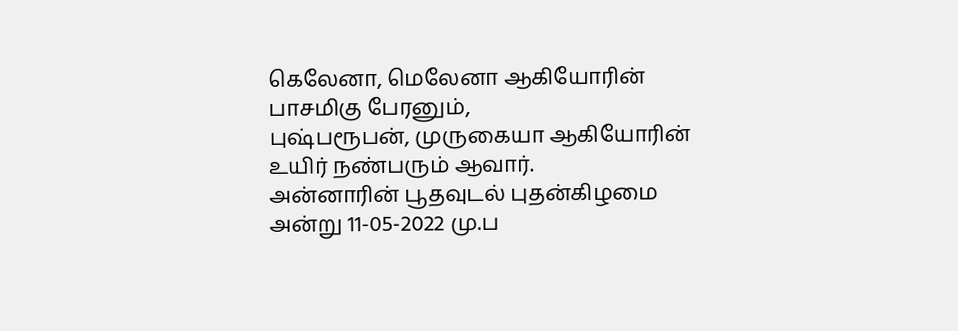கெலேனா, மெலேனா ஆகியோரின் பாசமிகு பேரனும்,
புஷ்பரூபன், முருகையா ஆகியோரின் உயிர் நண்பரும் ஆவார்.
அன்னாரின் பூதவுடல் புதன்கிழமை அன்று 11-05-2022 மு.ப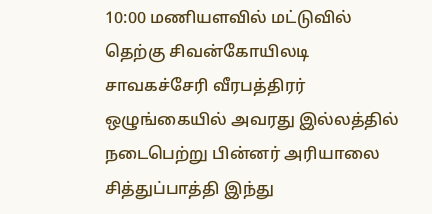10:00 மணியளவில் மட்டுவில் தெற்கு சிவன்கோயிலடி சாவகச்சேரி வீரபத்திரர் ஒழுங்கையில் அவரது இல்லத்தில் நடைபெற்று பின்னர் அரியாலை சித்துப்பாத்தி இந்து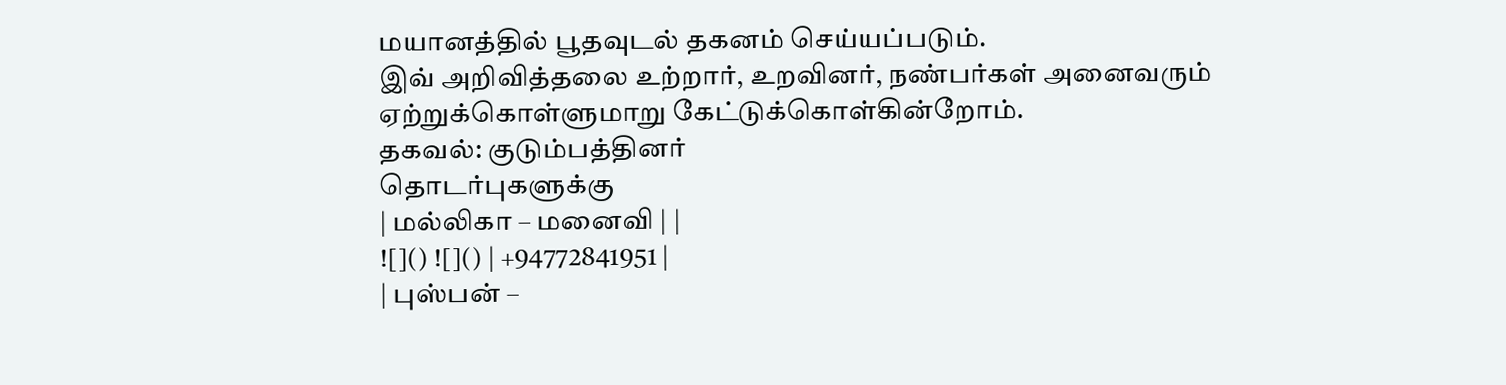மயானத்தில் பூதவுடல் தகனம் செய்யப்படும்.
இவ் அறிவித்தலை உற்றார், உறவினர், நண்பர்கள் அனைவரும் ஏற்றுக்கொள்ளுமாறு கேட்டுக்கொள்கின்றோம்.
தகவல்: குடும்பத்தினர்
தொடர்புகளுக்கு
| மல்லிகா – மனைவி | |
![]() ![]() | +94772841951 |
| புஸ்பன் –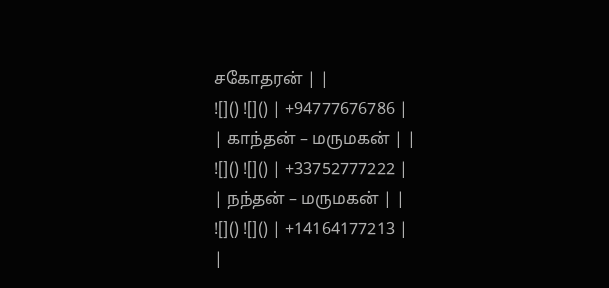சகோதரன் | |
![]() ![]() | +94777676786 |
| காந்தன் – மருமகன் | |
![]() ![]() | +33752777222 |
| நந்தன் – மருமகன் | |
![]() ![]() | +14164177213 |
|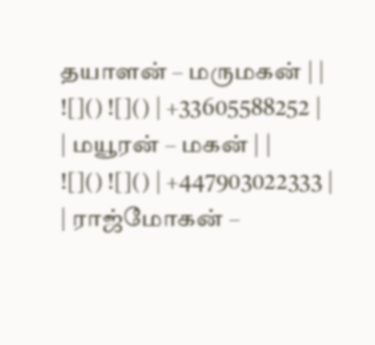தயாளன் – மருமகன் | |
![]() ![]() | +33605588252 |
| மயூரன் – மகன் | |
![]() ![]() | +447903022333 |
| ராஜ்மோகன் –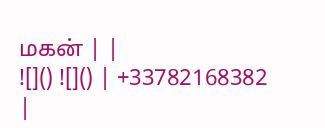மகன் | |
![]() ![]() | +33782168382 |